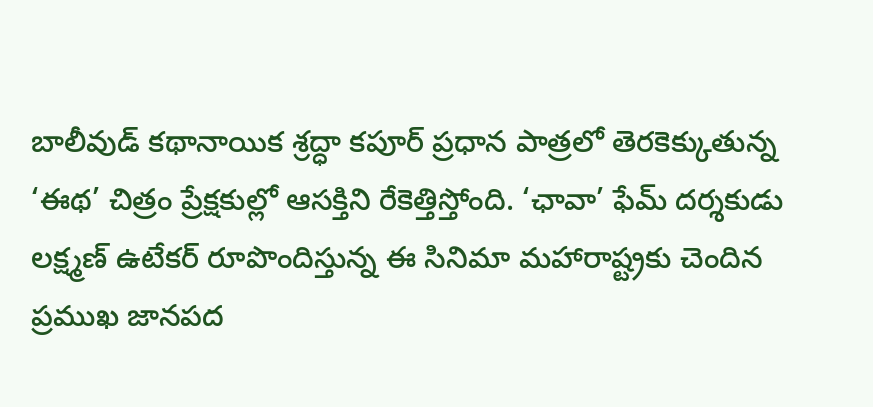బాలీవుడ్ కథానాయిక శ్రద్ధా కపూర్ ప్రధాన పాత్రలో తెరకెక్కుతున్న ‘ఈథ’ చిత్రం ప్రేక్షకుల్లో ఆసక్తిని రేకెత్తిస్తోంది. ‘ఛావా’ ఫేమ్ దర్శకుడు లక్ష్మణ్ ఉటేకర్ రూపొందిస్తున్న ఈ సినిమా మహారాష్ట్రకు చెందిన ప్రముఖ జానపద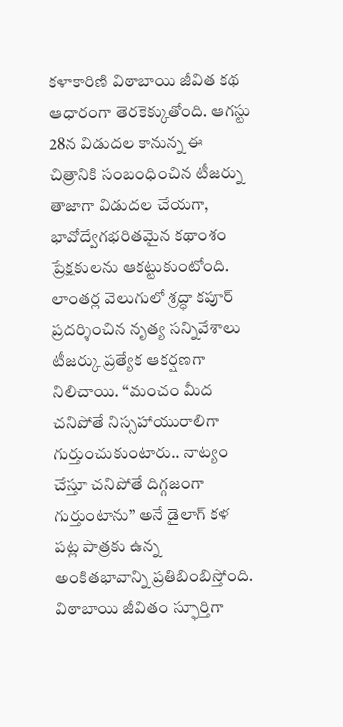కళాకారిణి విఠాబాయి జీవిత కథ ఆధారంగా తెరకెక్కుతోంది. ఆగస్టు 28న విడుదల కానున్న ఈ చిత్రానికి సంబంధించిన టీజర్ను తాజాగా విడుదల చేయగా, భావోద్వేగభరితమైన కథాంశం ప్రేక్షకులను ఆకట్టుకుంటోంది.
లాంతర్ల వెలుగులో శ్రద్ధా కపూర్ ప్రదర్శించిన నృత్య సన్నివేశాలు టీజర్కు ప్రత్యేక ఆకర్షణగా నిలిచాయి. ‘‘మంచం మీద చనిపోతే నిస్సహాయురాలిగా గుర్తుంచుకుంటారు.. నాట్యం చేస్తూ చనిపోతే దిగ్గజంగా గుర్తుంటాను’’ అనే డైలాగ్ కళ పట్ల పాత్రకు ఉన్న అంకితభావాన్ని ప్రతిబింబిస్తోంది. విఠాబాయి జీవితం స్ఫూర్తిగా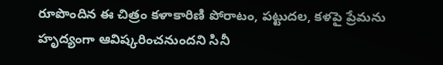రూపొందిన ఈ చిత్రం కళాకారిణి పోరాటం, పట్టుదల, కళపై ప్రేమను హృద్యంగా ఆవిష్కరించనుందని సినీ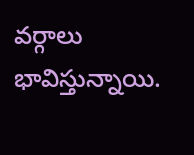వర్గాలు భావిస్తున్నాయి.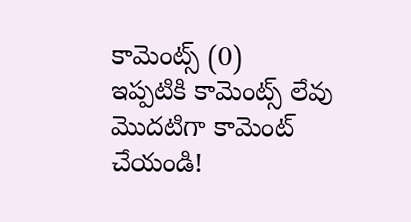కామెంట్స్ (0)
ఇప్పటికి కామెంట్స్ లేవు
మొదటిగా కామెంట్ చేయండి!